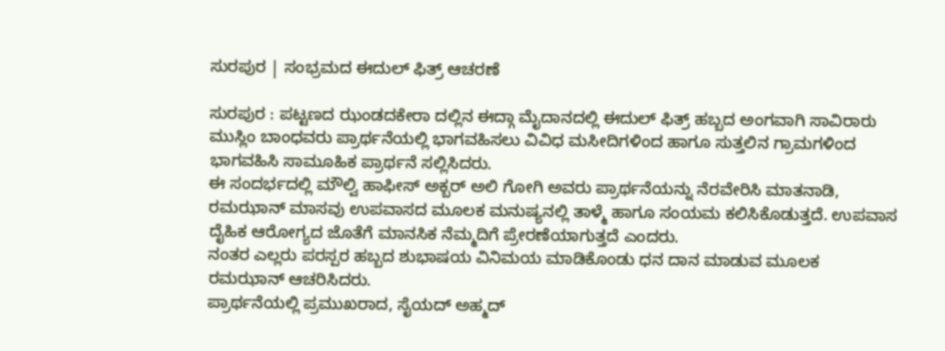ಸುರಪುರ | ಸಂಭ್ರಮದ ಈದುಲ್ ಫಿತ್ರ್ ಆಚರಣೆ

ಸುರಪುರ : ಪಟ್ಟಣದ ಝಂಡದಕೇರಾ ದಲ್ಲಿನ ಈದ್ಗಾ ಮೈದಾನದಲ್ಲಿ ಈದುಲ್ ಫಿತ್ರ್ ಹಬ್ಬದ ಅಂಗವಾಗಿ ಸಾವಿರಾರು ಮುಸ್ಲಿಂ ಬಾಂಧವರು ಪ್ರಾರ್ಥನೆಯಲ್ಲಿ ಭಾಗವಹಿಸಲು ವಿವಿಧ ಮಸೀದಿಗಳಿಂದ ಹಾಗೂ ಸುತ್ತಲಿನ ಗ್ರಾಮಗಳಿಂದ ಭಾಗವಹಿಸಿ ಸಾಮೂಹಿಕ ಪ್ರಾರ್ಥನೆ ಸಲ್ಲಿಸಿದರು.
ಈ ಸಂದರ್ಭದಲ್ಲಿ ಮೌಲ್ವಿ ಹಾಫೀಸ್ ಅಕ್ಬರ್ ಅಲಿ ಗೋಗಿ ಅವರು ಪ್ರಾರ್ಥನೆಯನ್ನು ನೆರವೇರಿಸಿ ಮಾತನಾಡಿ, ರಮಝಾನ್ ಮಾಸವು ಉಪವಾಸದ ಮೂಲಕ ಮನುಷ್ಯನಲ್ಲಿ ತಾಳ್ಮೆ ಹಾಗೂ ಸಂಯಮ ಕಲಿಸಿಕೊಡುತ್ತದೆ. ಉಪವಾಸ ದೈಹಿಕ ಆರೋಗ್ಯದ ಜೊತೆಗೆ ಮಾನಸಿಕ ನೆಮ್ಮದಿಗೆ ಪ್ರೇರಣೆಯಾಗುತ್ತದೆ ಎಂದರು.
ನಂತರ ಎಲ್ಲರು ಪರಸ್ಪರ ಹಬ್ಬದ ಶುಭಾಷಯ ವಿನಿಮಯ ಮಾಡಿಕೊಂಡು ಧನ ದಾನ ಮಾಡುವ ಮೂಲಕ ರಮಝಾನ್ ಆಚರಿಸಿದರು.
ಪ್ರಾರ್ಥನೆಯಲ್ಲಿ ಪ್ರಮುಖರಾದ, ಸೈಯದ್ ಅಹ್ಮದ್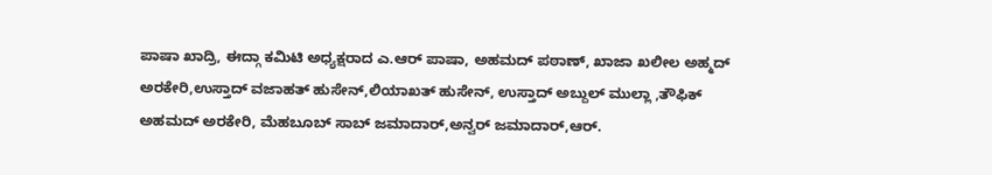ಪಾಷಾ ಖಾದ್ರಿ, ಈದ್ಗಾ ಕಮಿಟಿ ಅಧ್ಯಕ್ಷರಾದ ಎ.ಆರ್ ಪಾಷಾ, ಅಹಮದ್ ಪಠಾಣ್, ಖಾಜಾ ಖಲೀಲ ಅಹ್ಮದ್ ಅರಕೇರಿ,ಉಸ್ತಾದ್ ವಜಾಹತ್ ಹುಸೇನ್,ಲಿಯಾಖತ್ ಹುಸೇನ್, ಉಸ್ತಾದ್ ಅಬ್ದುಲ್ ಮುಲ್ಲಾ ,ತೌಫಿಕ್ ಅಹಮದ್ ಅರಕೇರಿ, ಮೆಹಬೂಬ್ ಸಾಬ್ ಜಮಾದಾರ್,ಅನ್ವರ್ ಜಮಾದಾರ್,ಆರ್.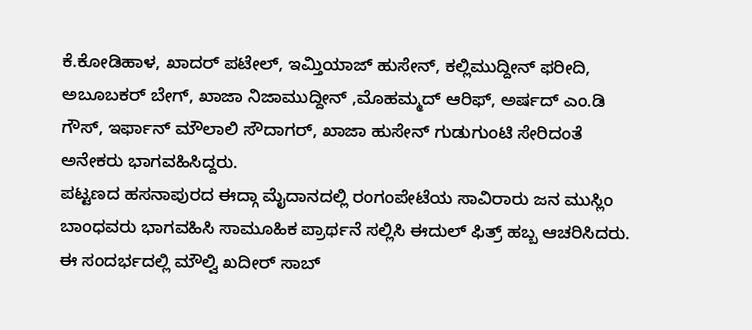ಕೆ.ಕೋಡಿಹಾಳ, ಖಾದರ್ ಪಟೇಲ್, ಇಮ್ತಿಯಾಜ್ ಹುಸೇನ್, ಕಲ್ಲಿಮುದ್ದೀನ್ ಫರೀದಿ, ಅಬೂಬಕರ್ ಬೇಗ್, ಖಾಜಾ ನಿಜಾಮುದ್ದೀನ್ ,ಮೊಹಮ್ಮದ್ ಆರಿಫ್, ಅರ್ಷದ್ ಎಂ.ಡಿ ಗೌಸ್, ಇರ್ಫಾನ್ ಮೌಲಾಲಿ ಸೌದಾಗರ್, ಖಾಜಾ ಹುಸೇನ್ ಗುಡುಗುಂಟಿ ಸೇರಿದಂತೆ ಅನೇಕರು ಭಾಗವಹಿಸಿದ್ದರು.
ಪಟ್ಟಣದ ಹಸನಾಪುರದ ಈದ್ಗಾ ಮೈದಾನದಲ್ಲಿ ರಂಗಂಪೇಟೆಯ ಸಾವಿರಾರು ಜನ ಮುಸ್ಲಿಂ ಬಾಂಧವರು ಭಾಗವಹಿಸಿ ಸಾಮೂಹಿಕ ಪ್ರಾರ್ಥನೆ ಸಲ್ಲಿಸಿ ಈದುಲ್ ಫಿತ್ರ್ ಹಬ್ಬ ಆಚರಿಸಿದರು. ಈ ಸಂದರ್ಭದಲ್ಲಿ ಮೌಲ್ವಿ ಖದೀರ್ ಸಾಬ್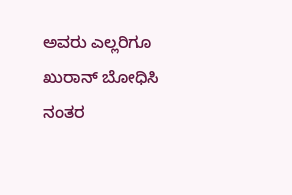ಅವರು ಎಲ್ಲರಿಗೂ ಖುರಾನ್ ಬೋಧಿಸಿ ನಂತರ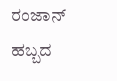ರಂಜಾನ್ ಹಬ್ಬದ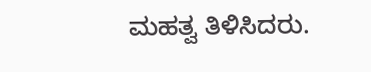ಮಹತ್ವ ತಿಳಿಸಿದರು.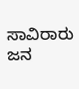ಸಾವಿರಾರು ಜನ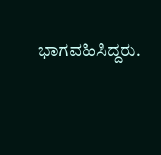ಭಾಗವಹಿಸಿದ್ದರು.